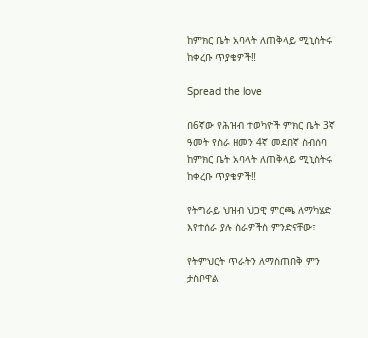ከምክር ቤት አባላት ለጠቅላይ ሚኒስትሩ ከቀረቡ ጥያቄዎች‼

Spread the love

በ6ኛው የሕዝብ ተወካዮች ምክር ቤት 3ኛ ዓመት የስራ ዘመን 4ኛ መደበኛ ስብሰባ ከምክር ቤት አባላት ለጠቅላይ ሚኒስትሩ ከቀረቡ ጥያቄዎች‼

የትግራይ ህዝብ ህጋዊ ምርጫ ለማካሄድ እየተሰራ ያሉ ስራዎችስ ምንድናቸው፣

የትምህርት ጥራትን ለማስጠበቅ ምን ታስቦዋል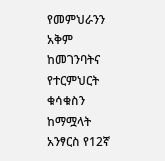የመምህራንን አቅም ከመገንባትና የተርምህርት ቁሳቁስን ከማሟላት አንፃርስ የ12ኛ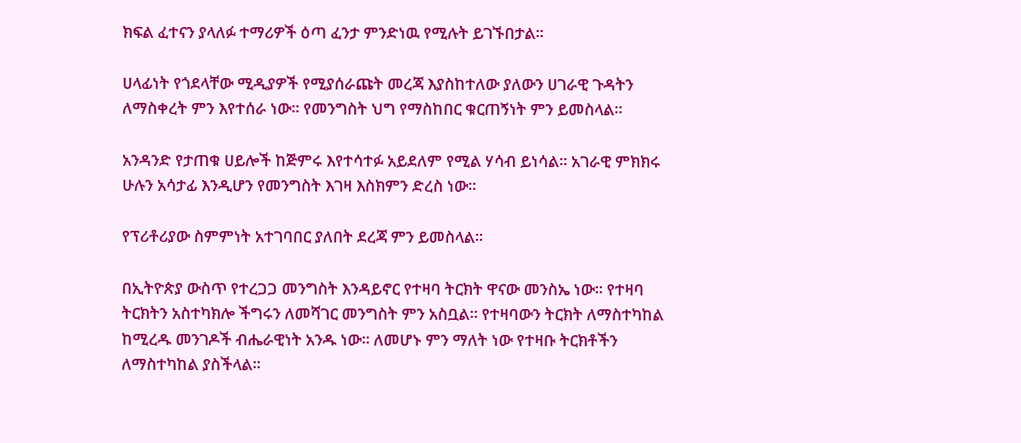ክፍል ፈተናን ያላለፉ ተማሪዎች ዕጣ ፈንታ ምንድነዉ የሚሉት ይገኙበታል።

ሀላፊነት የጎደላቸው ሚዲያዎች የሚያሰራጩት መረጃ እያስከተለው ያለውን ሀገራዊ ጉዳትን ለማስቀረት ምን እየተሰራ ነው። የመንግስት ህግ የማስከበር ቁርጠኝነት ምን ይመስላል።

አንዳንድ የታጠቁ ሀይሎች ከጅምሩ እየተሳተፉ አይደለም የሚል ሃሳብ ይነሳል፡፡ አገራዊ ምክክሩ ሁሉን አሳታፊ እንዲሆን የመንግስት እገዛ እስክምን ድረስ ነው።

የፕሪቶሪያው ስምምነት አተገባበር ያለበት ደረጃ ምን ይመስላል።

በኢትዮጵያ ውስጥ የተረጋጋ መንግስት እንዳይኖር የተዛባ ትርክት ዋናው መንስኤ ነው፡፡ የተዛባ ትርክትን አስተካክሎ ችግሩን ለመሻገር መንግስት ምን አስቧል። የተዛባውን ትርክት ለማስተካከል ከሚረዱ መንገዶች ብሔራዊነት አንዱ ነው፡፡ ለመሆኑ ምን ማለት ነው የተዛቡ ትርክቶችን ለማስተካከል ያስችላል።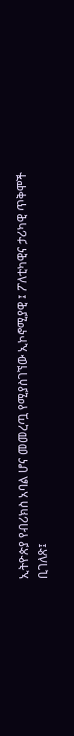ኢትዮጵያ የብሪክስ አባል ሆና መመረጧ የሚያስገኘው ኢኮኖሚያዊ ፤ ፖለቲካዊና ታሪካዊ ጥቅሞች ቢገለጽ፤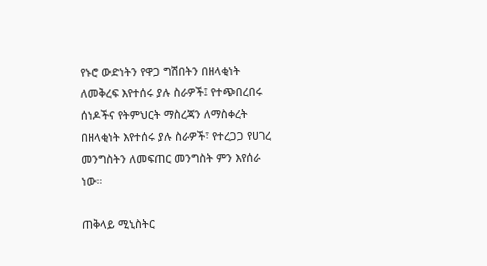የኑሮ ውድነትን የዋጋ ግሽበትን በዘላቂነት ለመቅረፍ እየተሰሩ ያሉ ስራዎች፤ የተጭበረበሩ ሰነዶችና የትምህርት ማስረጃን ለማስቀረት በዘላቂነት እየተሰሩ ያሉ ስራዎች፣ የተረጋጋ የሀገረ መንግስትን ለመፍጠር መንግስት ምን እየሰራ ነው።

ጠቅላይ ሚኒስትር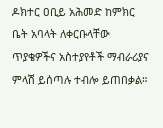ዶክተር ዐቢይ አሕመድ ከምክር ቤት አባላት ለቀርቡላቸው ጥያቄዎችና አስተያየቶች ማብራሪያና ምላሽ ይሰጣሉ ተብሎ ይጠበቃል።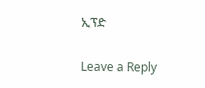ኢፕድ

Leave a Reply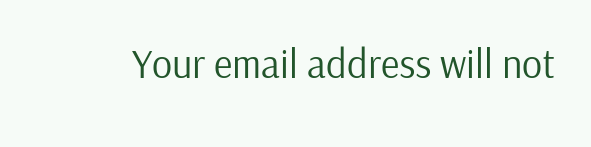Your email address will not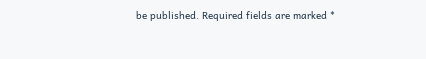be published. Required fields are marked *